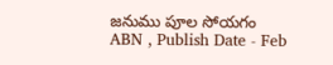జనుము పూల సోయగం
ABN , Publish Date - Feb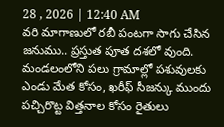28 , 2026 | 12:40 AM
వరి మాగాణులో రబీ పంటగా సాగు చేసిన జనుము.. ప్రస్తుత పూత దశలో వుంది. మండలంలోని పలు గ్రామాల్లో పశువులకు ఎండు మేత కోసం, ఖరీఫ్ సీజన్కు ముందు పచ్చిరొట్ట విత్తనాల కోసం రైతులు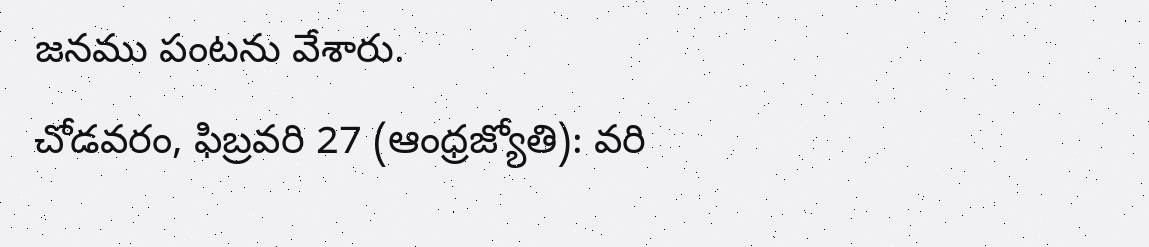జనము పంటను వేశారు.
చోడవరం, ఫిబ్రవరి 27 (ఆంధ్రజ్యోతి): వరి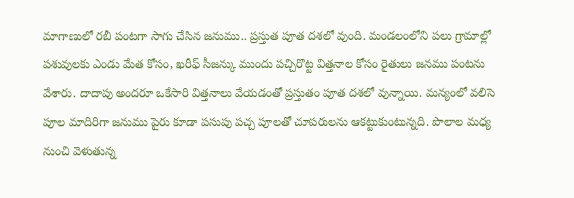మాగాణులో రబీ పంటగా సాగు చేసిన జనుము.. ప్రస్తుత పూత దశలో వుంది. మండలంలోని పలు గ్రామాల్లో పశువులకు ఎండు మేత కోసం, ఖరీఫ్ సీజన్కు ముందు పచ్చిరొట్ట విత్తనాల కోసం రైతులు జనము పంటను వేశారు. దాదాపు అందరూ ఒకేసారి విత్తనాలు వేయడంతో ప్రస్తుతం పూత దశలో వున్నాయి. మన్యంలో వలిసె పూల మాదిరిగా జనుము పైరు కూడా పసుపు పచ్చ పూలతో చూపరులను ఆకట్టుకుంటున్నది. పొలాల మధ్య నుంచి వెళుతున్న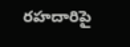రహదారిపై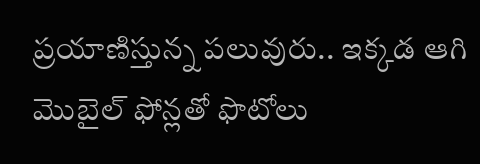ప్రయాణిస్తున్న పలువురు.. ఇక్కడ ఆగి మొబైల్ ఫోన్లతో ఫొటోలు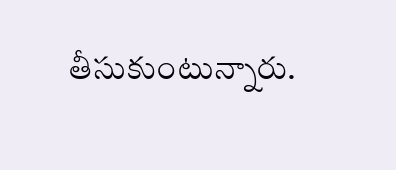తీసుకుంటున్నారు.